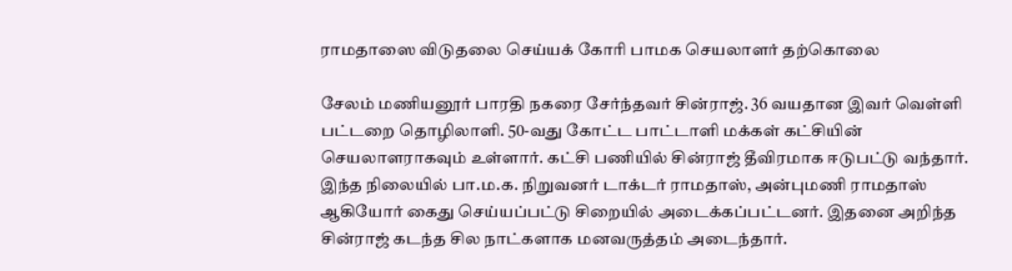ராமதாஸை விடுதலை செய்யக் கோரி பாமக செயலாளர் தற்கொலை

சேலம் மணியனூர் பாரதி நகரை சேர்ந்தவர் சின்ராஜ். 36 வயதான இவர் வெள்ளி பட்டறை தொழிலாளி. 50-வது கோட்ட பாட்டாளி மக்கள் கட்சியின் செயலாளராகவும் உள்ளார். கட்சி பணியில் சின்ராஜ் தீவிரமாக ஈடுபட்டு வந்தார்.
இந்த நிலையில் பா.ம.க. நிறுவனர் டாக்டர் ராமதாஸ், அன்புமணி ராமதாஸ் ஆகியோர் கைது செய்யப்பட்டு சிறையில் அடைக்கப்பட்டனர். இதனை அறிந்த சின்ராஜ் கடந்த சில நாட்களாக மனவருத்தம் அடைந்தார்.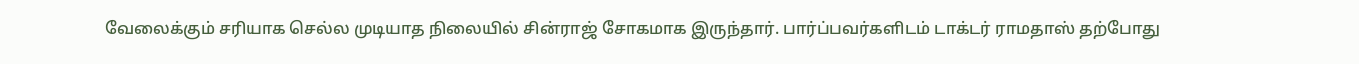வேலைக்கும் சரியாக செல்ல முடியாத நிலையில் சின்ராஜ் சோகமாக இருந்தார். பார்ப்பவர்களிடம் டாக்டர் ராமதாஸ் தற்போது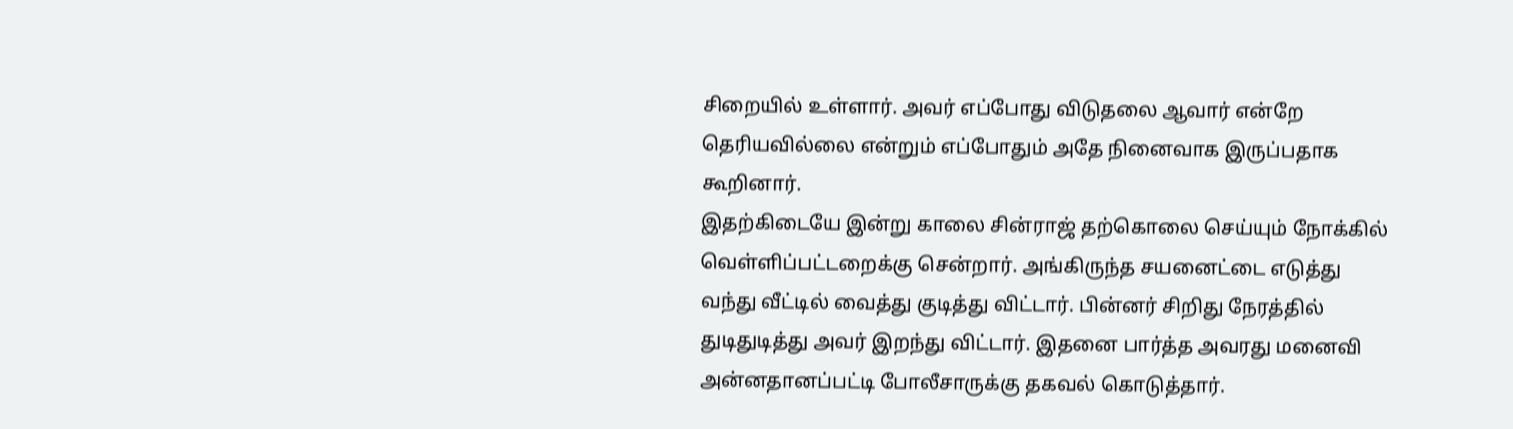சிறையில் உள்ளார். அவர் எப்போது விடுதலை ஆவார் என்றே தெரியவில்லை என்றும் எப்போதும் அதே நினைவாக இருப்பதாக கூறினார்.
இதற்கிடையே இன்று காலை சின்ராஜ் தற்கொலை செய்யும் நோக்கில் வெள்ளிப்பட்டறைக்கு சென்றார். அங்கிருந்த சயனைட்டை எடுத்து வந்து வீட்டில் வைத்து குடித்து விட்டார். பின்னர் சிறிது நேரத்தில் துடிதுடித்து அவர் இறந்து விட்டார். இதனை பார்த்த அவரது மனைவி அன்னதானப்பட்டி போலீசாருக்கு தகவல் கொடுத்தார்.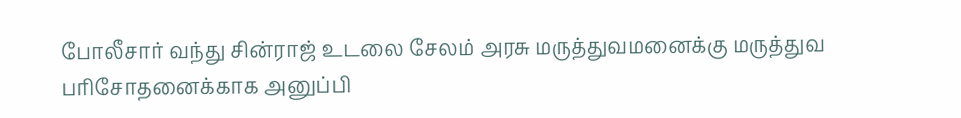போலீசார் வந்து சின்ராஜ் உடலை சேலம் அரசு மருத்துவமனைக்கு மருத்துவ பரிசோதனைக்காக அனுப்பி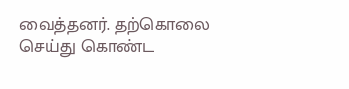வைத்தனர். தற்கொலை செய்து கொண்ட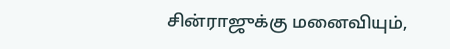சின்ராஜுக்கு மனைவியும்,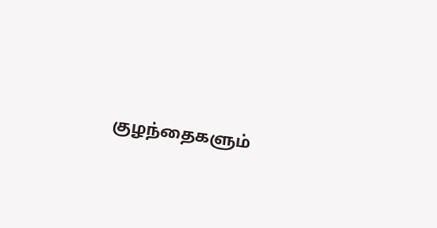குழந்தைகளும்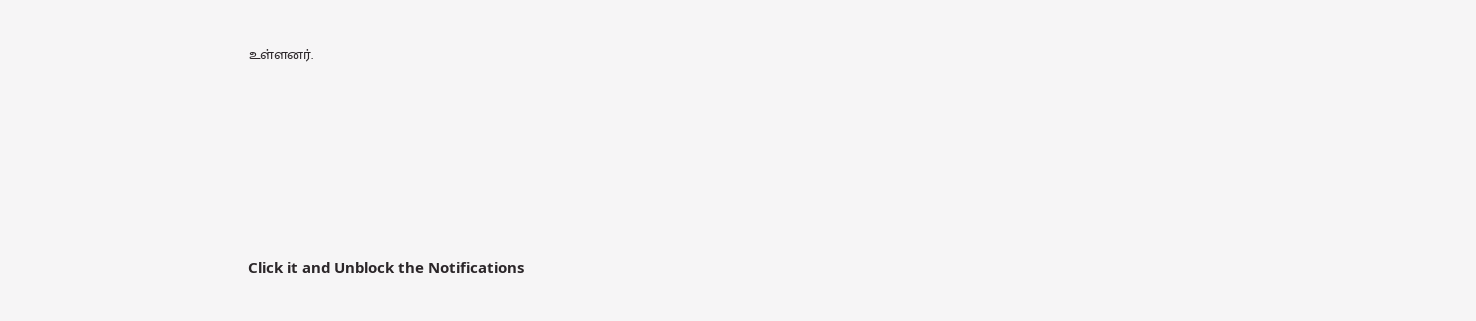உள்ளனர்.












Click it and Unblock the Notifications